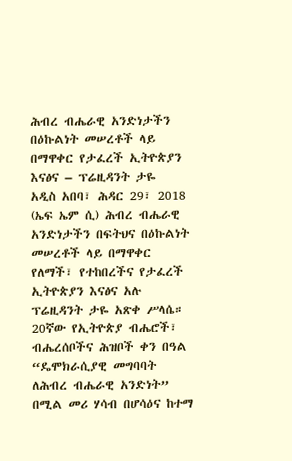ሕብረ ብሔራዊ አንድነታችን በዕኩልነት መሠረቶች ላይ በማዋቀር የታፈረች ኢትዮጵያን እናፅና – ፕሬዚዳንት ታዬ
አዲስ አበባ፣ ሕዳር 29፣ 2018 (ኤፍ ኤም ሲ) ሕብረ ብሔራዊ አንድነታችን በፍትህና በዕኩልነት መሠረቶች ላይ በማዋቀር የለማች፣ የተከበረችና የታፈረች ኢትዮጵያን እናፅና አሉ ፕሬዚዳንት ታዬ አጽቀ ሥላሴ።
20ኛው የኢትዮጵያ ብሔሮች፣ ብሔረሰቦችና ሕዝቦች ቀን በዓል “ዴሞክራሲያዊ መግባባት ለሕብረ ብሔራዊ አንድነት” በሚል መሪ ሃሳብ በሆሳዕና ከተማ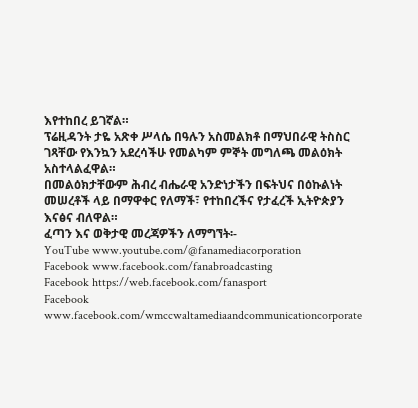እየተከበረ ይገኛል።
ፕሬዚዳንት ታዬ አጽቀ ሥላሴ በዓሉን አስመልክቶ በማህበራዊ ትስስር ገጻቸው የእንኳን አደረሳችሁ የመልካም ምኞት መግለጫ መልዕክት አስተላልፈዋል።
በመልዕክታቸውም ሕብረ ብሔራዊ አንድነታችን በፍትህና በዕኩልነት መሠረቶች ላይ በማዋቀር የለማች፣ የተከበረችና የታፈረች ኢትዮጵያን እናፅና ብለዋል።
ፈጣን እና ወቅታዊ መረጃዎችን ለማግኘት፡-
YouTube www.youtube.com/@fanamediacorporation
Facebook www.facebook.com/fanabroadcasting
Facebook https://web.facebook.com/fanasport
Facebook www.facebook.com/wmccwaltamediaandcommunicationcorporate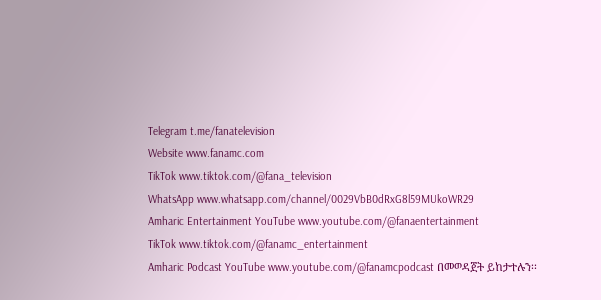Telegram t.me/fanatelevision
Website www.fanamc.com
TikTok www.tiktok.com/@fana_television
WhatsApp www.whatsapp.com/channel/0029VbB0dRxG8l59MUkoWR29
Amharic Entertainment YouTube www.youtube.com/@fanaentertainment
TikTok www.tiktok.com/@fanamc_entertainment
Amharic Podcast YouTube www.youtube.com/@fanamcpodcast በመወዳጀት ይከታተሉን፡፡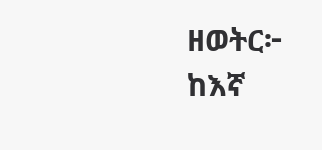ዘወትር፦ ከእኛ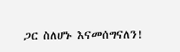ጋር ስለሆኑ እናመሰግናለን!